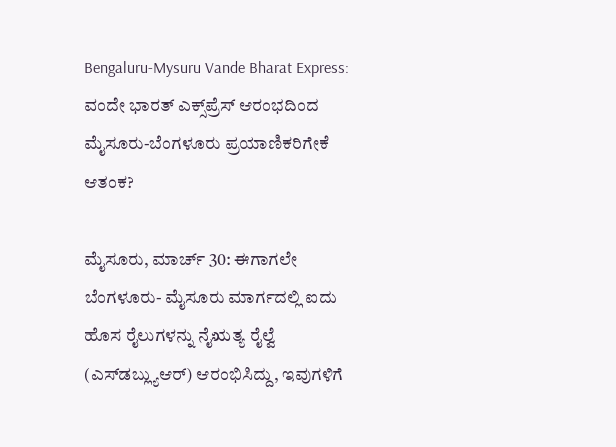Bengaluru-Mysuru Vande Bharat Express: ವಂದೇ ಭಾರತ್ ಎಕ್ಸ್‌ಪ್ರೆಸ್ ಆರಂಭದಿಂದ ಮೈಸೂರು-ಬೆಂಗಳೂರು ಪ್ರಯಾಣಿಕರಿಗೇಕೆ ಆತಂಕ?

ಮೈಸೂರು, ಮಾರ್ಚ್ 30: ಈಗಾಗಲೇ ಬೆಂಗಳೂರು- ಮೈಸೂರು ಮಾರ್ಗದಲ್ಲಿ ಐದು ಹೊಸ ರೈಲುಗಳನ್ನು ನೈಋತ್ಯ ರೈಲ್ವೆ (ಎಸ್‌ಡಬ್ಲ್ಯುಆರ್) ಆರಂಭಿಸಿದ್ದು, ಇವುಗಳಿಗೆ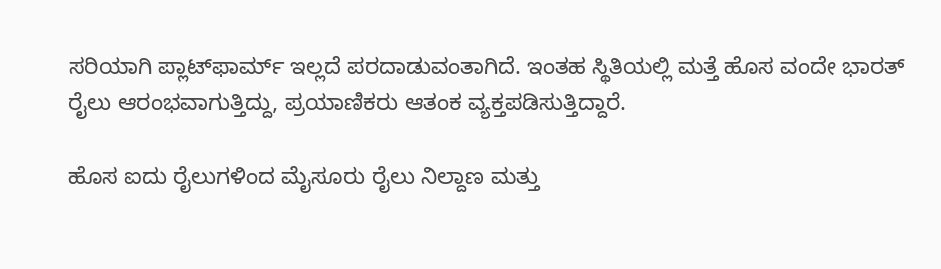ಸರಿಯಾಗಿ ಪ್ಲಾಟ್‌ಫಾರ್ಮ್ ಇಲ್ಲದೆ ಪರದಾಡುವಂತಾಗಿದೆ. ಇಂತಹ ಸ್ಥಿತಿಯಲ್ಲಿ ಮತ್ತೆ ಹೊಸ ವಂದೇ ಭಾರತ್ ರೈಲು ಆರಂಭವಾಗುತ್ತಿದ್ದು, ಪ್ರಯಾಣಿಕರು ಆತಂಕ ವ್ಯಕ್ತಪಡಿಸುತ್ತಿದ್ದಾರೆ.

ಹೊಸ ಐದು ರೈಲುಗಳಿಂದ ಮೈಸೂರು ರೈಲು ನಿಲ್ದಾಣ ಮತ್ತು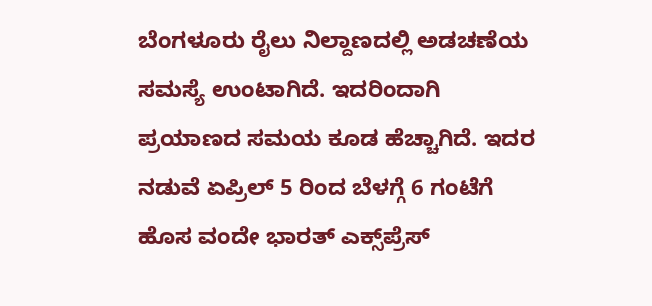ಬೆಂಗಳೂರು ರೈಲು ನಿಲ್ದಾಣದಲ್ಲಿ ಅಡಚಣೆಯ ಸಮಸ್ಯೆ ಉಂಟಾಗಿದೆ. ಇದರಿಂದಾಗಿ ಪ್ರಯಾಣದ ಸಮಯ ಕೂಡ ಹೆಚ್ಚಾಗಿದೆ. ಇದರ ನಡುವೆ ಏಪ್ರಿಲ್ 5 ರಿಂದ ಬೆಳಗ್ಗೆ 6 ಗಂಟೆಗೆ ಹೊಸ ವಂದೇ ಭಾರತ್ ಎಕ್ಸ್‌ಪ್ರೆಸ್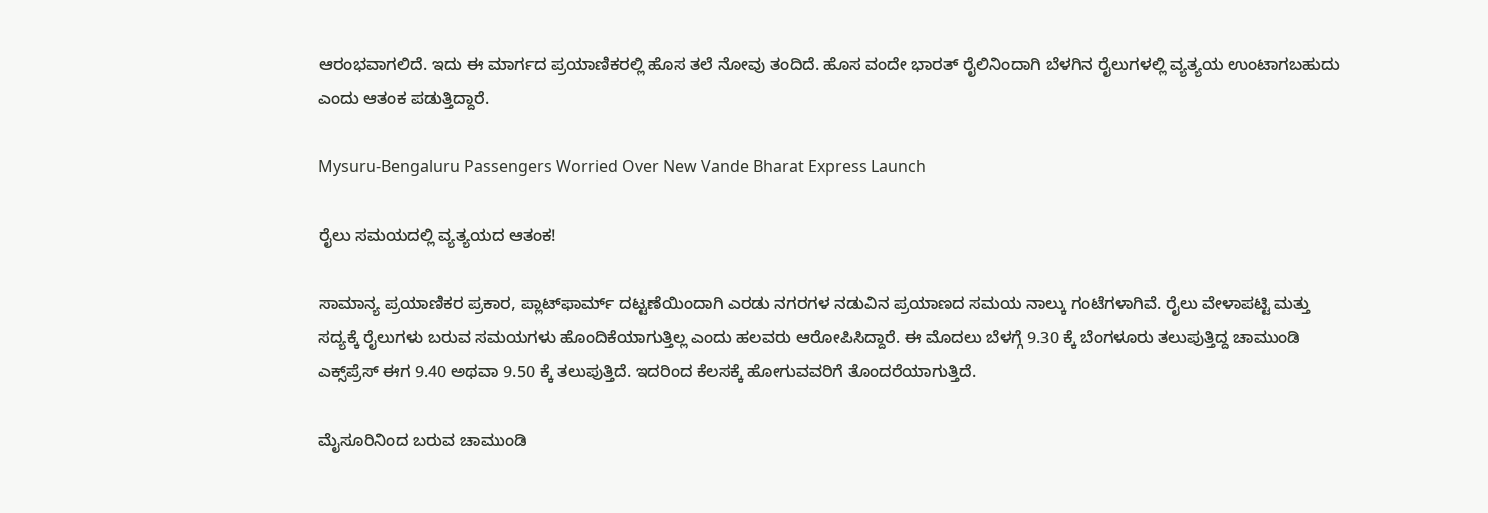ಆರಂಭವಾಗಲಿದೆ. ಇದು ಈ ಮಾರ್ಗದ ಪ್ರಯಾಣಿಕರಲ್ಲಿ ಹೊಸ ತಲೆ ನೋವು ತಂದಿದೆ. ಹೊಸ ವಂದೇ ಭಾರತ್ ರೈಲಿನಿಂದಾಗಿ ಬೆಳಗಿನ ರೈಲುಗಳಲ್ಲಿ ವ್ಯತ್ಯಯ ಉಂಟಾಗಬಹುದು ಎಂದು ಆತಂಕ ಪಡುತ್ತಿದ್ದಾರೆ.

Mysuru-Bengaluru Passengers Worried Over New Vande Bharat Express Launch

ರೈಲು ಸಮಯದಲ್ಲಿ ವ್ಯತ್ಯಯದ ಆತಂಕ!

ಸಾಮಾನ್ಯ ಪ್ರಯಾಣಿಕರ ಪ್ರಕಾರ, ಪ್ಲಾಟ್‌ಫಾರ್ಮ್ ದಟ್ಟಣೆಯಿಂದಾಗಿ ಎರಡು ನಗರಗಳ ನಡುವಿನ ಪ್ರಯಾಣದ ಸಮಯ ನಾಲ್ಕು ಗಂಟೆಗಳಾಗಿವೆ. ರೈಲು ವೇಳಾಪಟ್ಟಿ ಮತ್ತು ಸದ್ಯಕ್ಕೆ ರೈಲುಗಳು ಬರುವ ಸಮಯಗಳು ಹೊಂದಿಕೆಯಾಗುತ್ತಿಲ್ಲ ಎಂದು ಹಲವರು ಆರೋಪಿಸಿದ್ದಾರೆ. ಈ ಮೊದಲು ಬೆಳಗ್ಗೆ 9.30 ಕ್ಕೆ ಬೆಂಗಳೂರು ತಲುಪುತ್ತಿದ್ದ ಚಾಮುಂಡಿ ಎಕ್ಸ್‌ಪ್ರೆಸ್ ಈಗ 9.40 ಅಥವಾ 9.50 ಕ್ಕೆ ತಲುಪುತ್ತಿದೆ. ಇದರಿಂದ ಕೆಲಸಕ್ಕೆ ಹೋಗುವವರಿಗೆ ತೊಂದರೆಯಾಗುತ್ತಿದೆ.

ಮೈಸೂರಿನಿಂದ ಬರುವ ಚಾಮುಂಡಿ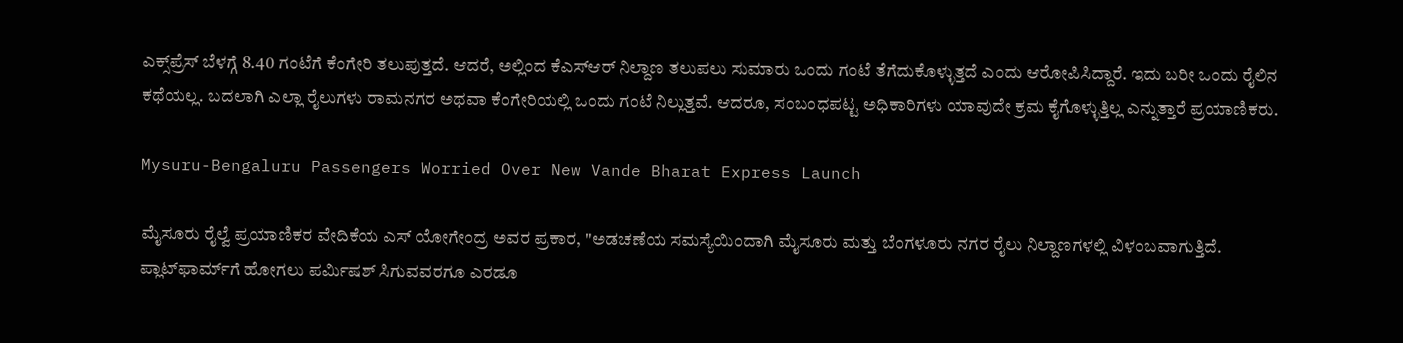ಎಕ್ಸ್‌ಪ್ರೆಸ್ ಬೆಳಗ್ಗೆ 8.40 ಗಂಟೆಗೆ ಕೆಂಗೇರಿ ತಲುಪುತ್ತದೆ. ಆದರೆ, ಅಲ್ಲಿಂದ ಕೆಎಸ್ಆರ್ ನಿಲ್ದಾಣ ತಲುಪಲು ಸುಮಾರು ಒಂದು ಗಂಟೆ ತೆಗೆದುಕೊಳ್ಳುತ್ತದೆ ಎಂದು ಆರೋಪಿಸಿದ್ದಾರೆ. ಇದು ಬರೀ ಒಂದು ರೈಲಿನ ಕಥೆಯಲ್ಲ. ಬದಲಾಗಿ ಎಲ್ಲಾ ರೈಲುಗಳು ರಾಮನಗರ ಅಥವಾ ಕೆಂಗೇರಿಯಲ್ಲಿ ಒಂದು ಗಂಟೆ ನಿಲ್ಲುತ್ತವೆ. ಆದರೂ, ಸಂಬಂಧಪಟ್ಟ ಅಧಿಕಾರಿಗಳು ಯಾವುದೇ ಕ್ರಮ ಕೈಗೊಳ್ಳುತ್ತಿಲ್ಲ ಎನ್ನುತ್ತಾರೆ ಪ್ರಯಾಣಿಕರು.

Mysuru-Bengaluru Passengers Worried Over New Vande Bharat Express Launch

ಮೈಸೂರು ರೈಲ್ವೆ ಪ್ರಯಾಣಿಕರ ವೇದಿಕೆಯ ಎಸ್ ಯೋಗೇಂದ್ರ ಅವರ ಪ್ರಕಾರ, "ಅಡಚಣೆಯ ಸಮಸ್ಯೆಯಿಂದಾಗಿ ಮೈಸೂರು ಮತ್ತು ಬೆಂಗಳೂರು ನಗರ ರೈಲು ನಿಲ್ದಾಣಗಳಲ್ಲಿ ವಿಳಂಬವಾಗುತ್ತಿದೆ. ಪ್ಲಾಟ್‌ಫಾರ್ಮ್‌ಗೆ ಹೋಗಲು ಪರ್ಮಿಷಶ್ ಸಿಗುವವರಗೂ ಎರಡೂ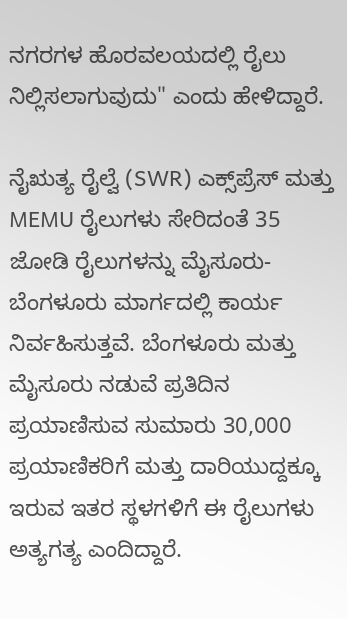ನಗರಗಳ ಹೊರವಲಯದಲ್ಲಿ ರೈಲು ನಿಲ್ಲಿಸಲಾಗುವುದು" ಎಂದು ಹೇಳಿದ್ದಾರೆ.

ನೈಋತ್ಯ ರೈಲ್ವೆ (SWR) ಎಕ್ಸ್‌ಪ್ರೆಸ್ ಮತ್ತು MEMU ರೈಲುಗಳು ಸೇರಿದಂತೆ 35 ಜೋಡಿ ರೈಲುಗಳನ್ನು ಮೈಸೂರು- ಬೆಂಗಳೂರು ಮಾರ್ಗದಲ್ಲಿ ಕಾರ್ಯ ನಿರ್ವಹಿಸುತ್ತವೆ. ಬೆಂಗಳೂರು ಮತ್ತು ಮೈಸೂರು ನಡುವೆ ಪ್ರತಿದಿನ ಪ್ರಯಾಣಿಸುವ ಸುಮಾರು 30,000 ಪ್ರಯಾಣಿಕರಿಗೆ ಮತ್ತು ದಾರಿಯುದ್ದಕ್ಕೂ ಇರುವ ಇತರ ಸ್ಥಳಗಳಿಗೆ ಈ ರೈಲುಗಳು ಅತ್ಯಗತ್ಯ ಎಂದಿದ್ದಾರೆ.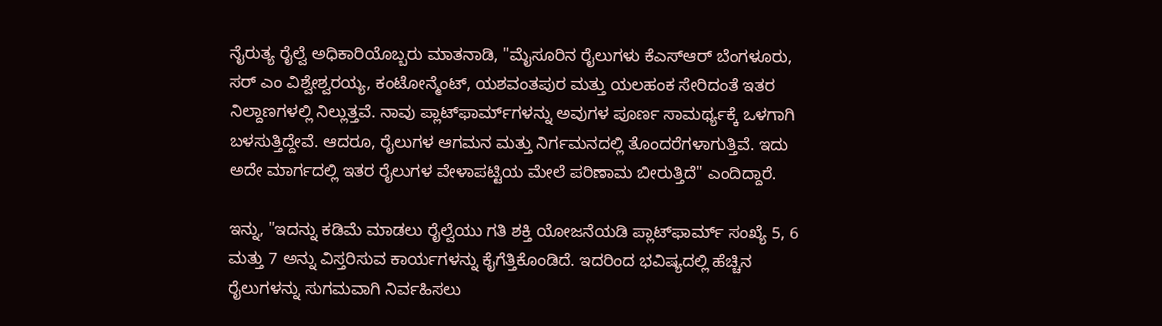ನೈರುತ್ಯ ರೈಲ್ವೆ ಅಧಿಕಾರಿಯೊಬ್ಬರು ಮಾತನಾಡಿ, "ಮೈಸೂರಿನ ರೈಲುಗಳು ಕೆಎಸ್ಆರ್ ಬೆಂಗಳೂರು, ಸರ್ ಎಂ ವಿಶ್ವೇಶ್ವರಯ್ಯ, ಕಂಟೋನ್ಮೆಂಟ್, ಯಶವಂತಪುರ ಮತ್ತು ಯಲಹಂಕ ಸೇರಿದಂತೆ ಇತರ ನಿಲ್ದಾಣಗಳಲ್ಲಿ ನಿಲ್ಲುತ್ತವೆ. ನಾವು ಪ್ಲಾಟ್‌ಫಾರ್ಮ್‌ಗಳನ್ನು ಅವುಗಳ ಪೂರ್ಣ ಸಾಮರ್ಥ್ಯಕ್ಕೆ ಒಳಗಾಗಿ ಬಳಸುತ್ತಿದ್ದೇವೆ. ಆದರೂ, ರೈಲುಗಳ ಆಗಮನ ಮತ್ತು ನಿರ್ಗಮನದಲ್ಲಿ ತೊಂದರೆಗಳಾಗುತ್ತಿವೆ. ಇದು ಅದೇ ಮಾರ್ಗದಲ್ಲಿ ಇತರ ರೈಲುಗಳ ವೇಳಾಪಟ್ಟಿಯ ಮೇಲೆ ಪರಿಣಾಮ ಬೀರುತ್ತಿದೆ" ಎಂದಿದ್ದಾರೆ.

ಇನ್ನು, "ಇದನ್ನು ಕಡಿಮೆ ಮಾಡಲು ರೈಲ್ವೆಯು ಗತಿ ಶಕ್ತಿ ಯೋಜನೆಯಡಿ ಪ್ಲಾಟ್‌ಫಾರ್ಮ್ ಸಂಖ್ಯೆ 5, 6 ಮತ್ತು 7 ಅನ್ನು ವಿಸ್ತರಿಸುವ ಕಾರ್ಯಗಳನ್ನು ಕೈಗೆತ್ತಿಕೊಂಡಿದೆ. ಇದರಿಂದ ಭವಿಷ್ಯದಲ್ಲಿ ಹೆಚ್ಚಿನ ರೈಲುಗಳನ್ನು ಸುಗಮವಾಗಿ ನಿರ್ವಹಿಸಲು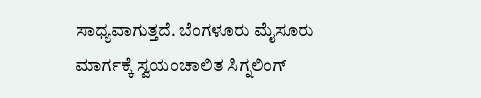ಸಾಧ್ಯವಾಗುತ್ತದೆ. ಬೆಂಗಳೂರು ಮೈಸೂರು ಮಾರ್ಗಕ್ಕೆ ಸ್ವಯಂಚಾಲಿತ ಸಿಗ್ನಲಿಂಗ್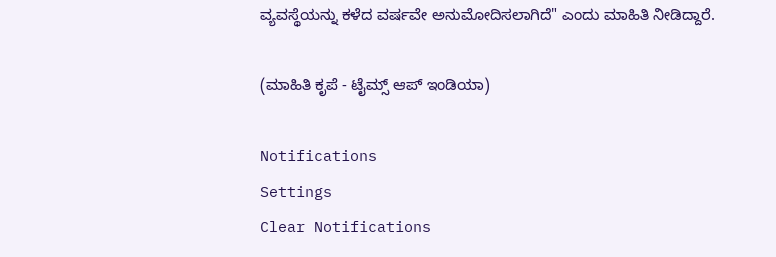ವ್ಯವಸ್ಥೆಯನ್ನು ಕಳೆದ ವರ್ಷವೇ ಅನುಮೋದಿಸಲಾಗಿದೆ" ಎಂದು ಮಾಹಿತಿ ನೀಡಿದ್ದಾರೆ.

(ಮಾಹಿತಿ ಕೃಪೆ - ಟೈಮ್ಸ್ ಆಪ್ ಇಂಡಿಯಾ)

Notifications
Settings
Clear Notifications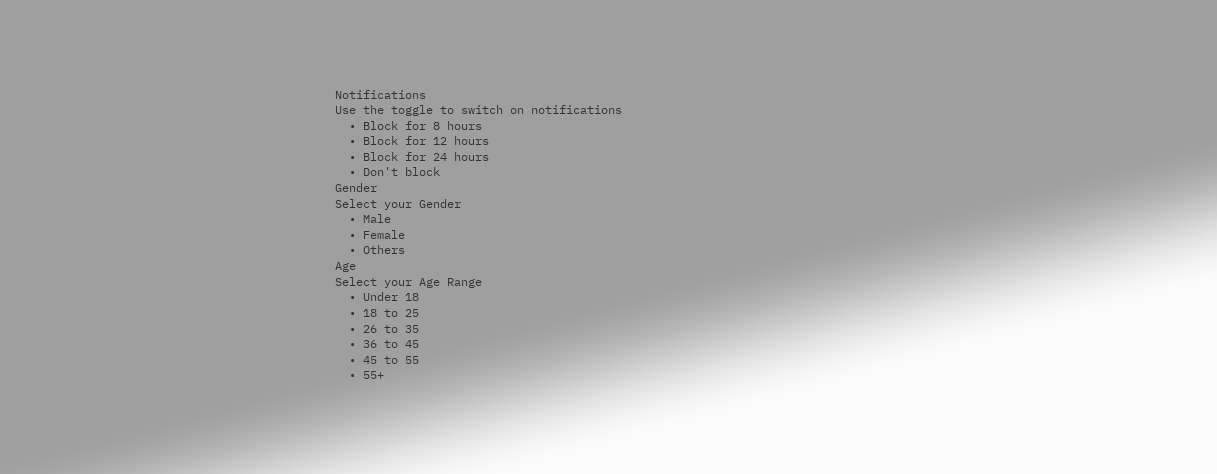Notifications
Use the toggle to switch on notifications
  • Block for 8 hours
  • Block for 12 hours
  • Block for 24 hours
  • Don't block
Gender
Select your Gender
  • Male
  • Female
  • Others
Age
Select your Age Range
  • Under 18
  • 18 to 25
  • 26 to 35
  • 36 to 45
  • 45 to 55
  • 55+